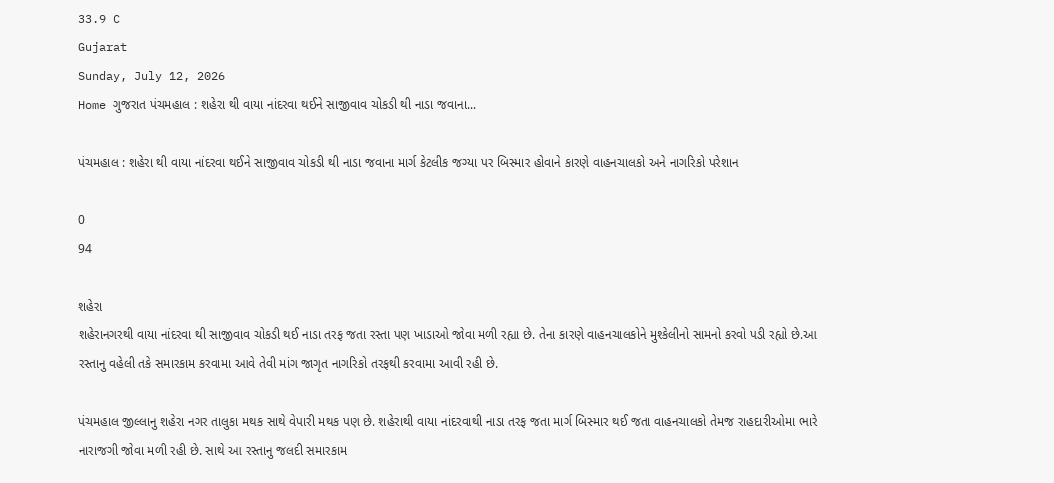33.9 C
Gujarat
Sunday, July 12, 2026
Home ગુજરાત પંચમહાલ : શહેરા થી વાયા નાંદરવા થઈને સાજીવાવ ચોકડી થી નાડા જવાના...

પંચમહાલ : શહેરા થી વાયા નાંદરવા થઈને સાજીવાવ ચોકડી થી નાડા જવાના માર્ગ કેટલીક જગ્યા પર બિસ્માર હોવાને કારણે વાહનચાલકો અને નાગરિકો પરેશાન

0
94

શહેરા
શહેરાનગરથી વાયા નાંદરવા થી સાજીવાવ ચોકડી થઈ નાડા તરફ જતા રસ્તા પણ ખાડાઓ જોવા મળી રહ્યા છે. તેના કારણે વાહનચાલકોને મુશ્કેલીનો સામનો કરવો પડી રહ્યો છે.આ રસ્તાનુ વહેલી તકે સમારકામ કરવામા આવે તેવી માંગ જાગૃત નાગરિકો તરફથી કરવામા આવી રહી છે.

પંચમહાલ જીલ્લાનુ શહેરા નગર તાલુકા મથક સાથે વેપારી મથક પણ છે. શહેરાથી વાયા નાંદરવાથી નાડા તરફ જતા માર્ગ બિસ્માર થઈ જતા વાહનચાલકો તેમજ રાહદારીઓમા ભારે નારાજગી જોવા મળી રહી છે. સાથે આ રસ્તાનુ જલદી સમારકામ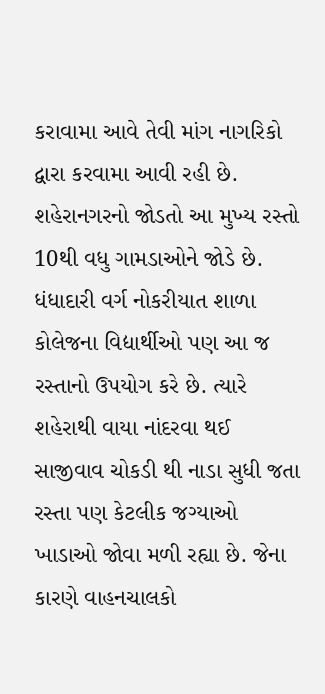કરાવામા આવે તેવી માંગ નાગરિકો દ્વારા કરવામા આવી રહી છે. શહેરાનગરનો જોડતો આ મુખ્ય રસ્તો 10થી વધુ ગામડાઓને જોડે છે. ધંધાદારી વર્ગ નોકરીયાત શાળા કોલેજના વિદ્યાર્થીઓ પણ આ જ રસ્તાનો ઉપયોગ કરે છે. ત્યારે શહેરાથી વાયા નાંદરવા થઈ સાજીવાવ ચોકડી થી નાડા સુધી જતા રસ્તા પણ કેટલીક જગ્યાઓ ખાડાઓ જોવા મળી રહ્યા છે. જેના કારણે વાહનચાલકો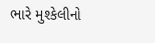ભારે મુશ્કેલીનો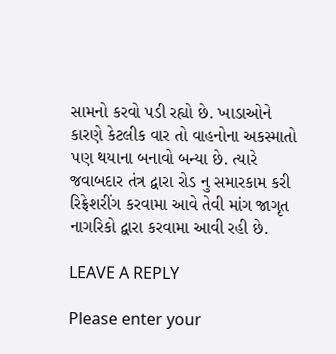સામનો કરવો પડી રહ્યો છે. ખાડાઓને કારણે કેટલીક વાર તો વાહનોના અકસ્માતો પણ થયાના બનાવો બન્યા છે. ત્યારે જવાબદાર તંત્ર દ્વારા રોડ નુ સમારકામ કરી રિફ્રેશરીંગ કરવામા આવે તેવી માંગ જાગૃત નાગરિકો દ્વારા કરવામા આવી રહી છે.

LEAVE A REPLY

Please enter your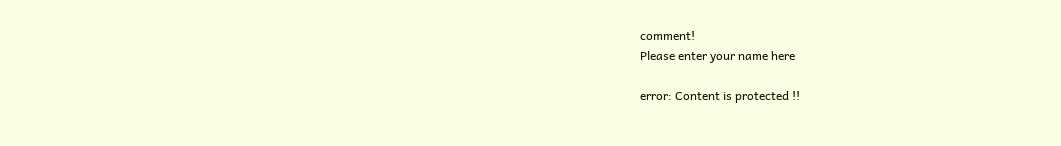comment!
Please enter your name here

error: Content is protected !!